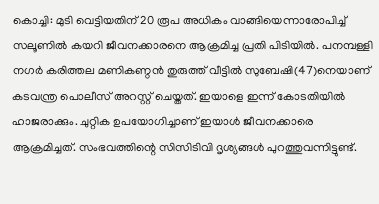കൊച്ചി: മുടി വെട്ടിയതിന് 20 രൂപ അധികം വാങ്ങിയെന്നാരോപിച്ച് സലൂണിൽ കയറി ജീവനക്കാരനെ ആക്രമിച്ച പ്രതി പിടിയിൽ. പനമ്പള്ളി നഗർ കരിത്തല മണികണ്ഠൻ തുരുത്ത് വീട്ടിൽ സുബേഷി(47)നെയാണ് കടവന്ത്ര പൊലീസ് അറസ്റ്റ് ചെയ്തത്. ഇയാളെ ഇന്ന് കോടതിയിൽ ഹാജരാക്കും. ചുറ്റിക ഉപയോഗിച്ചാണ് ഇയാൾ ജീവനക്കാരെ ആക്രമിച്ചത്. സംഭവത്തിന്റെ സിസിടിവി ദൃശ്യങ്ങൾ പുറത്തുവന്നിട്ടുണ്ട്.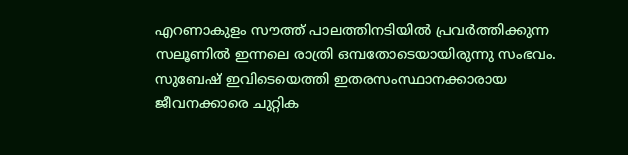എറണാകുളം സൗത്ത് പാലത്തിനടിയിൽ പ്രവർത്തിക്കുന്ന സലൂണിൽ ഇന്നലെ രാത്രി ഒമ്പതോടെയായിരുന്നു സംഭവം. സുബേഷ് ഇവിടെയെത്തി ഇതരസംസ്ഥാനക്കാരായ ജീവനക്കാരെ ചുറ്റിക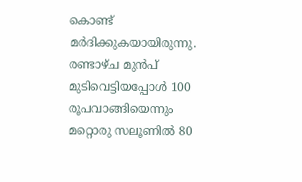കൊണ്ട് മർദിക്കുകയായിരുന്നു. രണ്ടാഴ്ച മുൻപ് മുടിവെട്ടിയപ്പോൾ 100 രൂപവാങ്ങിയെന്നും മറ്റൊരു സലൂണിൽ 80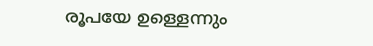രൂപയേ ഉള്ളെന്നും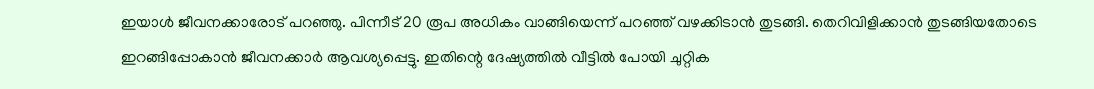ഇയാൾ ജീവനക്കാരോട് പറഞ്ഞു. പിന്നീട് 20 രൂപ അധികം വാങ്ങിയെന്ന് പറഞ്ഞ് വഴക്കിടാൻ തുടങ്ങി. തെറിവിളിക്കാൻ തുടങ്ങിയതോടെ ഇറങ്ങിപ്പോകാൻ ജീവനക്കാർ ആവശ്യപ്പെട്ടു. ഇതിന്റെ ദേഷ്യത്തിൽ വീട്ടിൽ പോയി ചുറ്റിക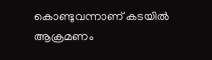കൊണ്ടുവന്നാണ് കടയിൽ ആക്രമണം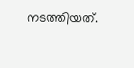നടത്തിയത്.